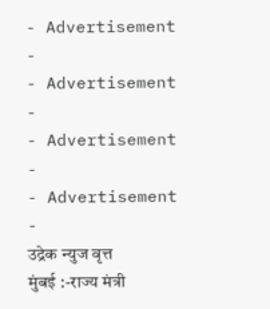- Advertisement -
- Advertisement -
- Advertisement -
- Advertisement -
उद्रेक न्युज वृत्त
मुंबई :-राज्य मंत्री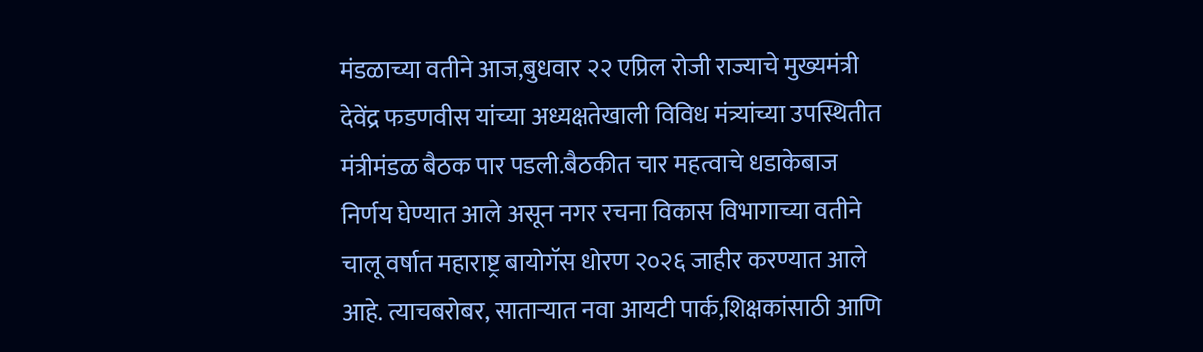मंडळाच्या वतीने आज,बुधवार २२ एप्रिल रोजी राज्याचे मुख्यमंत्री देवेंद्र फडणवीस यांच्या अध्यक्षतेखाली विविध मंत्र्यांच्या उपस्थितीत मंत्रीमंडळ बैठक पार पडली.बैठकीत चार महत्वाचे धडाकेबाज निर्णय घेण्यात आले असून नगर रचना विकास विभागाच्या वतीने चालू वर्षात महाराष्ट्र बायोगॅस धोरण २०२६ जाहीर करण्यात आले आहे. त्याचबरोबर, साताऱ्यात नवा आयटी पार्क,शिक्षकांसाठी आणि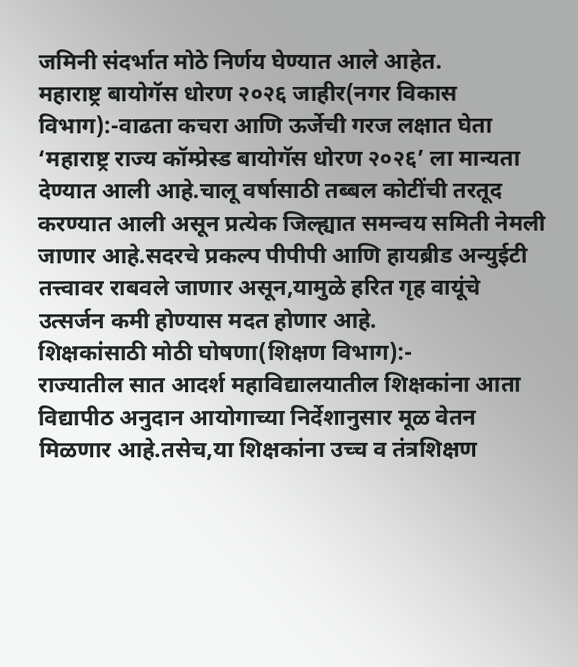जमिनी संदर्भात मोठे निर्णय घेण्यात आले आहेत.
महाराष्ट्र बायोगॅस धोरण २०२६ जाहीर(नगर विकास विभाग):-वाढता कचरा आणि ऊर्जेची गरज लक्षात घेता ‘महाराष्ट्र राज्य कॉम्प्रेस्ड बायोगॅस धोरण २०२६’ ला मान्यता देण्यात आली आहे.चालू वर्षासाठी तब्बल कोटींची तरतूद करण्यात आली असून प्रत्येक जिल्ह्यात समन्वय समिती नेमली जाणार आहे.सदरचे प्रकल्प पीपीपी आणि हायब्रीड अन्युईटी तत्त्वावर राबवले जाणार असून,यामुळे हरित गृह वायूंचे उत्सर्जन कमी होण्यास मदत होणार आहे.
शिक्षकांसाठी मोठी घोषणा(शिक्षण विभाग):-
राज्यातील सात आदर्श महाविद्यालयातील शिक्षकांना आता विद्यापीठ अनुदान आयोगाच्या निर्देशानुसार मूळ वेतन मिळणार आहे.तसेच,या शिक्षकांना उच्च व तंत्रशिक्षण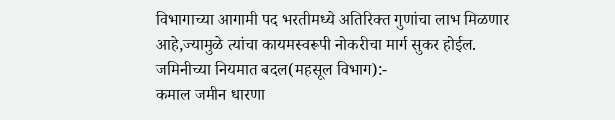विभागाच्या आगामी पद भरतीमध्ये अतिरिक्त गुणांचा लाभ मिळणार आहे,ज्यामुळे त्यांचा कायमस्वरूपी नोकरीचा मार्ग सुकर होईल.
जमिनीच्या नियमात बदल(महसूल विभाग):-
कमाल जमीन धारणा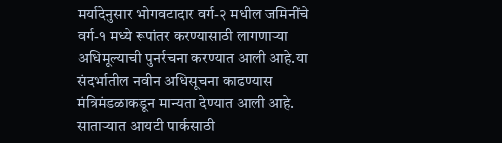मर्यादेनुसार भोगवटादार वर्ग-२ मधील जमिनींचे वर्ग-१ मध्ये रूपांतर करण्यासाठी लागणाऱ्या अधिमूल्याची पुनर्रचना करण्यात आली आहे.या संदर्भातील नवीन अधिसूचना काढण्यास मंत्रिमंडळाकडून मान्यता देण्यात आली आहे.
साताऱ्यात आयटी पार्कसाठी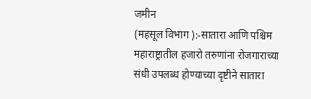जमीन
(महसूल विभाग ):-सातारा आणि पश्चिम महाराष्ट्रातील हजारो तरुणांना रोजगाराच्या संधी उपलब्ध होण्याच्या दृष्टीने सातारा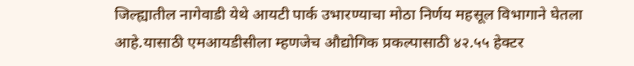जिल्ह्यातील नागेवाडी येथे आयटी पार्क उभारण्याचा मोठा निर्णय महसूल विभागाने घेतला आहे.यासाठी एमआयडीसीला म्हणजेच औद्योगिक प्रकल्पासाठी ४२.५५ हेक्टर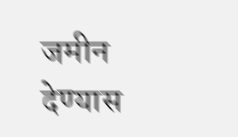जमीन देण्यास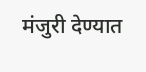मंजुरी देण्यात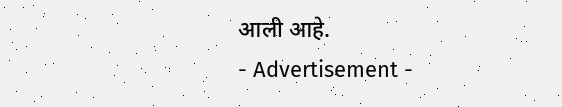आली आहे.
- Advertisement -